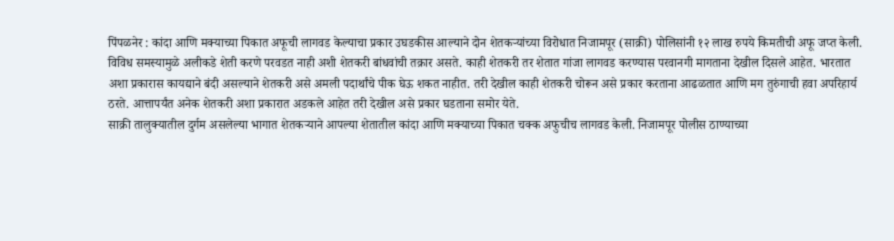पिंपळनेर : कांदा आणि मक्याच्या पिकात अफूची लागवड केल्याचा प्रकार उघडकीस आल्याने दोन शेतकऱ्यांच्या विरोधात निजामपूर (साक्री) पोलिसांनी १२ लाख रुपये किमतीची अफू जप्त केली.
विविध समस्यामुळे अलीकडे शेती करणे परवडत नाही अशी शेतकरी बांधवांची तक्रार असते. काही शेतकरी तर शेतात गांजा लागवड करण्यास परवानगी मागताना देखील दिसले आहेत. भारतात अशा प्रकारास कायद्याने बंदी असल्याने शेतकरी असे अमली पदार्थांचे पीक घेऊ शकत नाहीत. तरी देखील काही शेतकरी चोरून असे प्रकार करताना आढळतात आणि मग तुरुंगाची हवा अपरिहार्य ठरते. आत्तापर्यंत अनेक शेतकरी अशा प्रकारात अडकले आहेत तरी देखील असे प्रकार घडताना समोर येते.
साक्री तालुक्यातील दुर्गम असलेल्या भागात शेतकऱ्याने आपल्या शेतातील कांदा आणि मक्याच्या पिकात चक्क अफुचीच लागवड केली. निजामपूर पोलीस ठाण्याच्या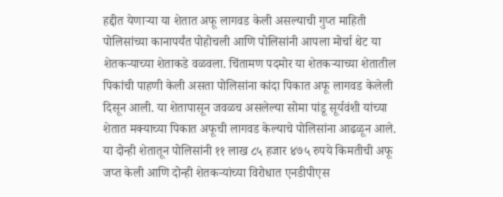हद्दीत येणाऱ्या या शेतात अफू लागवड केली असल्याची गुप्त माहिती पोलिसांच्या कानापर्यंत पोहोचली आणि पोलिसांनी आपला मोर्चा थेट या शेतकऱ्याच्या शेताकडे वळवला. चिंतामण पदमोर या शेतकऱ्याच्या शेतातील पिकांची पाहणी केली असता पोलिसांना कांदा पिकात अफू लागवड केलेली दिसून आली. या शेतापासून जवळच असलेल्या सोमा पांडू सूर्यवंशी यांच्या शेतात मक्याच्या पिकात अफूची लागवड केल्याचे पोलिसांना आढळून आले.
या दोन्ही शेतातून पोलिसांनी ११ लाख ८५ हजार ४७५ रुपये किमतीची अफू जप्त केली आणि दोन्ही शेतकऱ्यांच्या विरोधात एनडीपीएस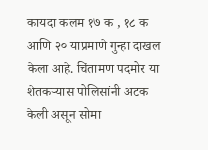कायदा कलम १७ क , १८ क आणि २० याप्रमाणे गुन्हा दाखल केला आहे. चिंतामण पदमोर या शेतकऱ्यास पोलिसांनी अटक केली असून सोमा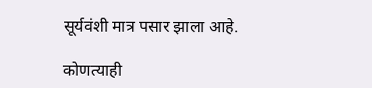सूर्यवंशी मात्र पसार झाला आहे.

कोणत्याही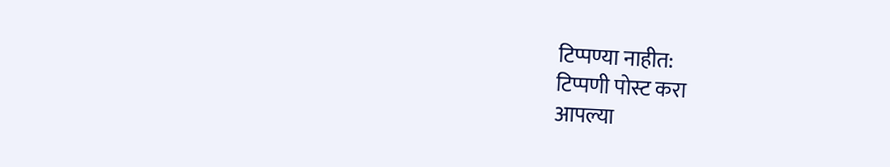टिप्पण्या नाहीत:
टिप्पणी पोस्ट करा
आपल्या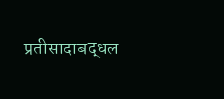प्रतीसादाबद्धल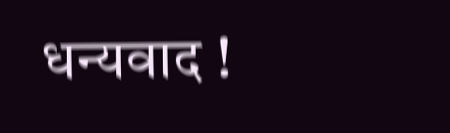धन्यवाद !